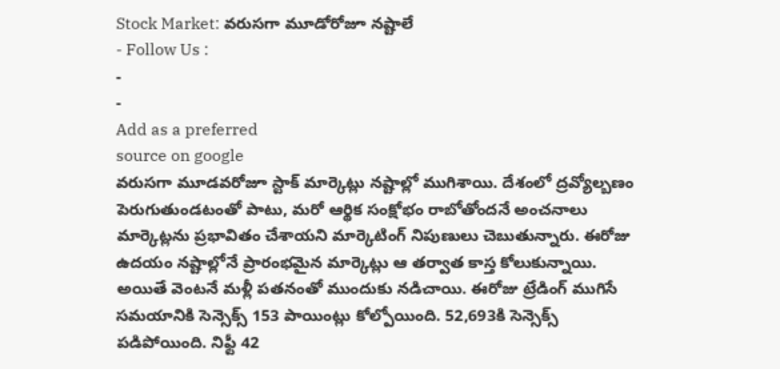Stock Market: వరుసగా మూడోరోజూ నష్టాలే
- Follow Us :
-
-
Add as a preferred
source on google
వరుసగా మూడవరోజూ స్టాక్ మార్కెట్లు నష్టాల్లో ముగిశాయి. దేశంలో ద్రవ్యోల్బణం పెరుగుతుండటంతో పాటు, మరో ఆర్థిక సంక్షోభం రాబోతోందనే అంచనాలు మార్కెట్లను ప్రభావితం చేశాయని మార్కెటింగ్ నిపుణులు చెబుతున్నారు. ఈరోజు ఉదయం నష్టాల్లోనే ప్రారంభమైన మార్కెట్లు ఆ తర్వాత కాస్త కోలుకున్నాయి. అయితే వెంటనే మళ్లీ పతనంతో ముందుకు నడిచాయి. ఈరోజు ట్రేడింగ్ ముగిసే సమయానికి సెన్సెక్స్ 153 పాయింట్లు కోల్పోయింది. 52,693కి సెన్సెక్స్ పడిపోయింది. నిఫ్టీ 42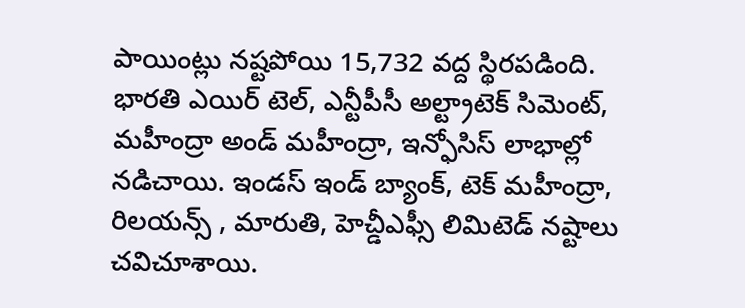పాయింట్లు నష్టపోయి 15,732 వద్ద స్థిరపడింది.
భారతి ఎయిర్ టెల్, ఎన్టీపీసీ అల్ట్రాటెక్ సిమెంట్, మహీంద్రా అండ్ మహీంద్రా, ఇన్ఫోసిస్ లాభాల్లో నడిచాయి. ఇండస్ ఇండ్ బ్యాంక్, టెక్ మహీంద్రా, రిలయన్స్ , మారుతి, హెచ్డీఎఫ్సీ లిమిటెడ్ నష్టాలు చవిచూశాయి.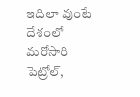ఇదిలా వుంటే దేశంలో మరోసారి పెట్రోల్,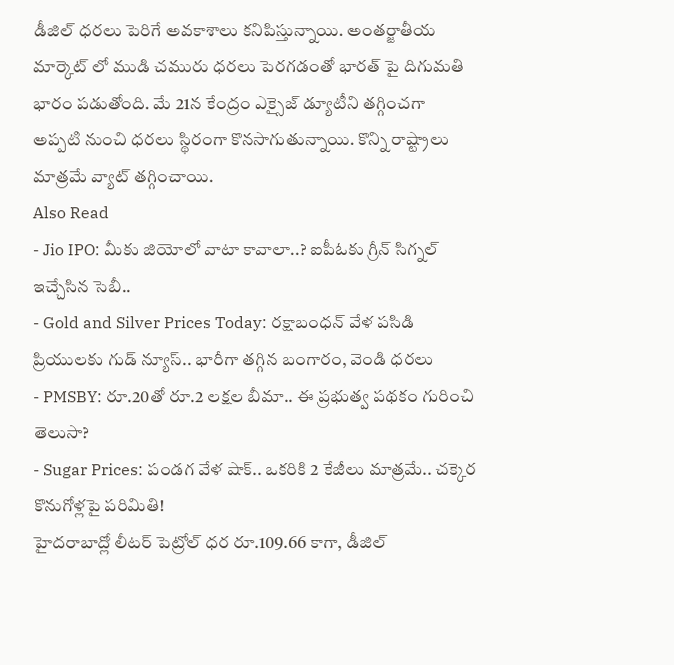డీజిల్ ధరలు పెరిగే అవకాశాలు కనిపిస్తున్నాయి. అంతర్జాతీయ మార్కెట్ లో ముడి చమురు ధరలు పెరగడంతో భారత్ పై దిగుమతి భారం పడుతోంది. మే 21న కేంద్రం ఎక్సైజ్ డ్యూటీని తగ్గించగా అప్పటి నుంచి ధరలు స్థిరంగా కొనసాగుతున్నాయి. కొన్ని రాష్ట్రాలు మాత్రమే వ్యాట్ తగ్గించాయి.
Also Read
- Jio IPO: మీకు జియోలో వాటా కావాలా..? ఐపీఓకు గ్రీన్ సిగ్నల్ ఇచ్చేసిన సెబీ..
- Gold and Silver Prices Today: రక్షాబంధన్ వేళ పసిడి ప్రియులకు గుడ్ న్యూస్.. భారీగా తగ్గిన బంగారం, వెండి ధరలు
- PMSBY: రూ.20తో రూ.2 లక్షల బీమా.. ఈ ప్రభుత్వ పథకం గురించి తెలుసా?
- Sugar Prices: పండగ వేళ షాక్.. ఒకరికి 2 కేజీలు మాత్రమే.. చక్కెర కొనుగోళ్లపై పరిమితి!
హైదరాబాద్లో లీటర్ పెట్రోల్ ధర రూ.109.66 కాగా, డీజిల్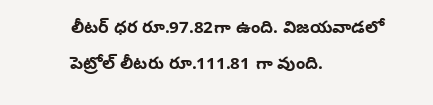లీటర్ ధర రూ.97.82గా ఉంది. విజయవాడలో పెట్రోల్ లీటరు రూ.111.81 గా వుంది.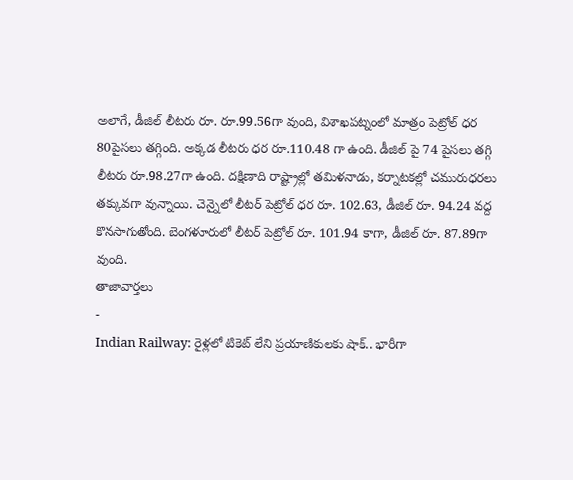అలాగే, డీజిల్ లీటరు రూ. రూ.99.56గా వుంది, విశాఖపట్నంలో మాత్రం పెట్రోల్ ధర 80పైసలు తగ్గింది. అక్కడ లీటరు ధర రూ.110.48 గా ఉంది. డీజిల్ పై 74 పైసలు తగ్గి లీటరు రూ.98.27గా ఉంది. దక్షిణాది రాష్ట్రాల్లో తమిళనాడు, కర్నాటకల్లో చమురుధరలు తక్కువగా వున్నాయి. చెన్నైలో లీటర్ పెట్రోల్ ధర రూ. 102.63, డీజిల్ రూ. 94.24 వద్ద కొనసాగుతోంది. బెంగళూరులో లీటర్ పెట్రోల్ రూ. 101.94 కాగా, డీజిల్ రూ. 87.89గా వుంది.
తాజావార్తలు
-
Indian Railway: రైళ్లలో టికెట్ లేని ప్రయాణికులకు షాక్.. భారీగా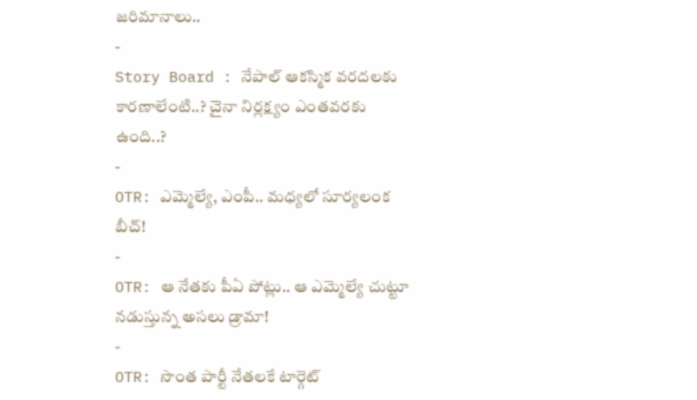జరిమానాలు..
-
Story Board : నేపాల్ ఆకస్మిక వరదలకు కారణాలేంటి..? చైనా నిర్లక్ష్యం ఎంతవరకు ఉంది..?
-
OTR: ఎమ్మెల్యే, ఎంపీ.. మధ్యలో సూర్యలంక బీచ్!
-
OTR: ఆ నేతకు పీఏ పోట్లు.. ఆ ఎమ్మెల్యే చుట్టూ నడుస్తున్న అసలు డ్రామా!
-
OTR: సొంత పార్టీ నేతలకే టార్గెట్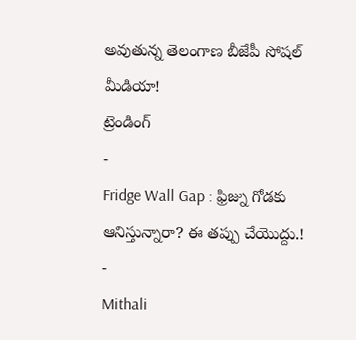అవుతున్న తెలంగాణ బీజేపీ సోషల్ మీడియా!
ట్రెండింగ్
-
Fridge Wall Gap : ఫ్రిజ్ను గోడకు ఆనిస్తున్నారా? ఈ తప్పు చేయొద్దు.!
-
Mithali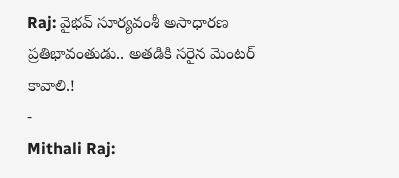Raj: వైభవ్ సూర్యవంశీ అసాధారణ ప్రతిభావంతుడు.. అతడికి సరైన మెంటర్ కావాలి.!
-
Mithali Raj: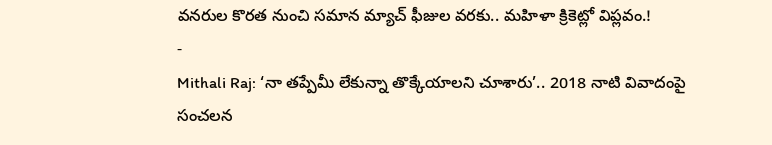వనరుల కొరత నుంచి సమాన మ్యాచ్ ఫీజుల వరకు.. మహిళా క్రికెట్లో విప్లవం.!
-
Mithali Raj: ‘నా తప్పేమీ లేకున్నా తొక్కేయాలని చూశారు’.. 2018 నాటి వివాదంపై సంచలన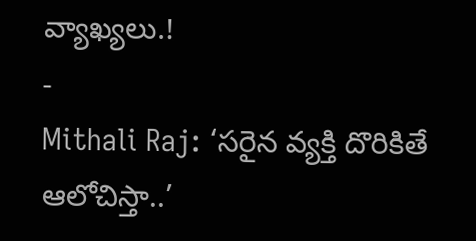వ్యాఖ్యలు.!
-
Mithali Raj: ‘సరైన వ్యక్తి దొరికితే ఆలోచిస్తా..’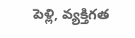పెళ్లి, వ్యక్తిగత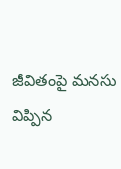జీవితంపై మనసు విప్పిన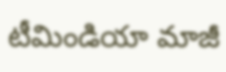టీమిండియా మాజీ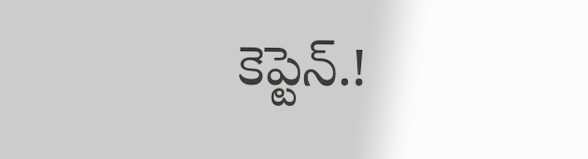కెప్టెన్.!